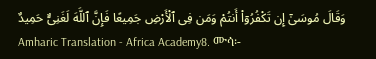وَقَالَ مُوسَىٰٓ إِن تَكْفُرُوٓا۟ أَنتُمْ وَمَن فِى ٱلْأَرْضِ جَمِيعًا فَإِنَّ ٱللَّهَ لَغَنِىٌّ حَمِيدٌ
Amharic Translation - Africa Academy8. ሙሳ፡-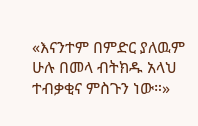«እናንተም በምድር ያለዉም ሁሉ በመላ ብትክዱ አላህ ተብቃቂና ምስጉን ነው።»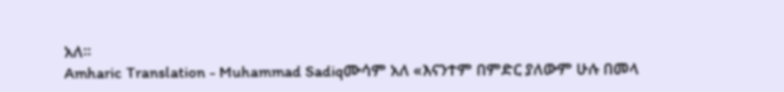አለ።
Amharic Translation - Muhammad Sadiqሙሳም አለ «እናንተም በምድር ያለውም ሁሉ በመላ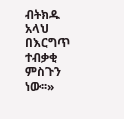ብትክዱ አላህ በእርግጥ ተብቃቂ ምስጉን ነው፡፡»